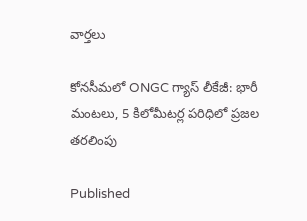వార్తలు

కోనసీమలో ONGC గ్యాస్ లీకేజీ: భారీ మంటలు, 5 కిలోమీటర్ల పరిధిలో ప్రజల తరలింపు

Published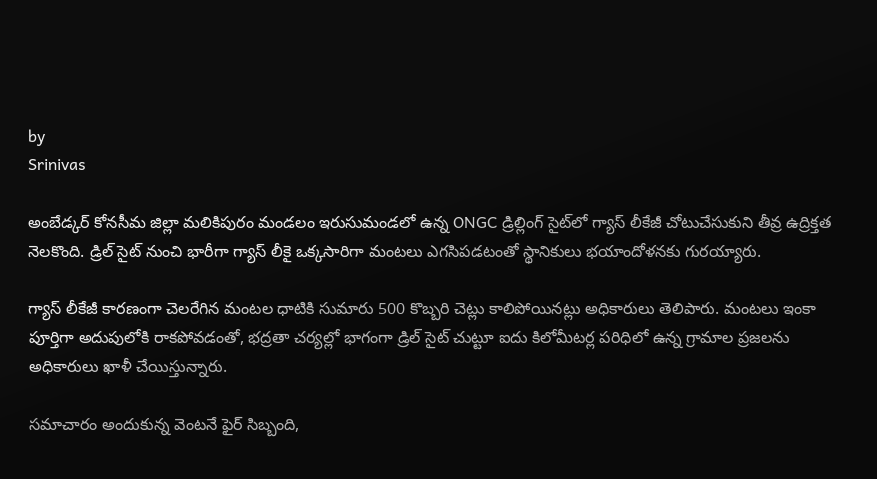by
Srinivas

అంబేడ్కర్ కోనసీమ జిల్లా మలికిపురం మండలం ఇరుసుమండలో ఉన్న ONGC డ్రిల్లింగ్ సైట్‌లో గ్యాస్ లీకేజీ చోటుచేసుకుని తీవ్ర ఉద్రిక్తత నెలకొంది. డ్రిల్ సైట్ నుంచి భారీగా గ్యాస్ లీకై ఒక్కసారిగా మంటలు ఎగసిపడటంతో స్థానికులు భయాందోళనకు గురయ్యారు.

గ్యాస్ లీకేజీ కారణంగా చెలరేగిన మంటల ధాటికి సుమారు 500 కొబ్బరి చెట్లు కాలిపోయినట్లు అధికారులు తెలిపారు. మంటలు ఇంకా పూర్తిగా అదుపులోకి రాకపోవడంతో, భద్రతా చర్యల్లో భాగంగా డ్రిల్ సైట్ చుట్టూ ఐదు కిలోమీటర్ల పరిధిలో ఉన్న గ్రామాల ప్రజలను అధికారులు ఖాళీ చేయిస్తున్నారు.

సమాచారం అందుకున్న వెంటనే ఫైర్ సిబ్బంది,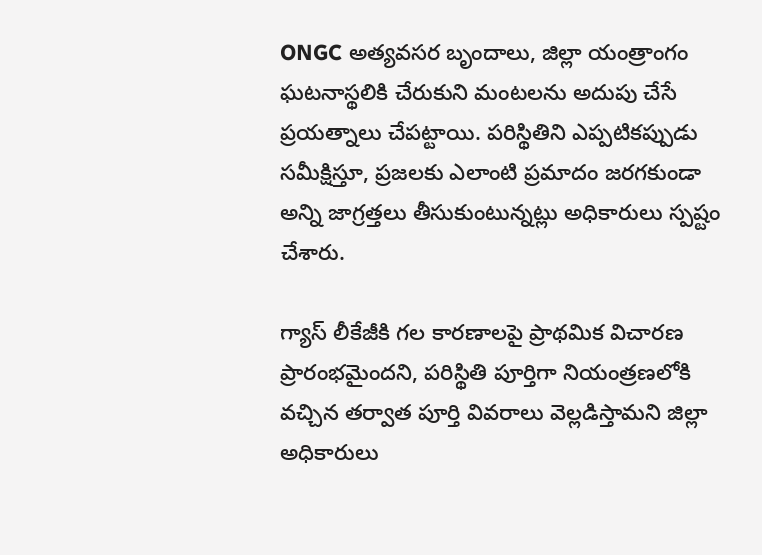ONGC అత్యవసర బృందాలు, జిల్లా యంత్రాంగం ఘటనాస్థలికి చేరుకుని మంటలను అదుపు చేసే ప్రయత్నాలు చేపట్టాయి. పరిస్థితిని ఎప్పటికప్పుడు సమీక్షిస్తూ, ప్రజలకు ఎలాంటి ప్రమాదం జరగకుండా అన్ని జాగ్రత్తలు తీసుకుంటున్నట్లు అధికారులు స్పష్టం చేశారు.

గ్యాస్ లీకేజీకి గల కారణాలపై ప్రాథమిక విచారణ ప్రారంభమైందని, పరిస్థితి పూర్తిగా నియంత్రణలోకి వచ్చిన తర్వాత పూర్తి వివరాలు వెల్లడిస్తామని జిల్లా అధికారులు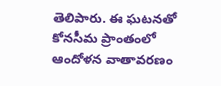తెలిపారు. ఈ ఘటనతో కోనసీమ ప్రాంతంలో ఆందోళన వాతావరణం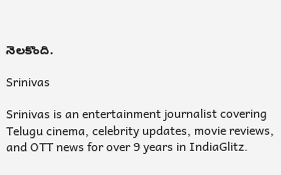నెలకొంది.

Srinivas

Srinivas is an entertainment journalist covering Telugu cinema, celebrity updates, movie reviews, and OTT news for over 9 years in IndiaGlitz.